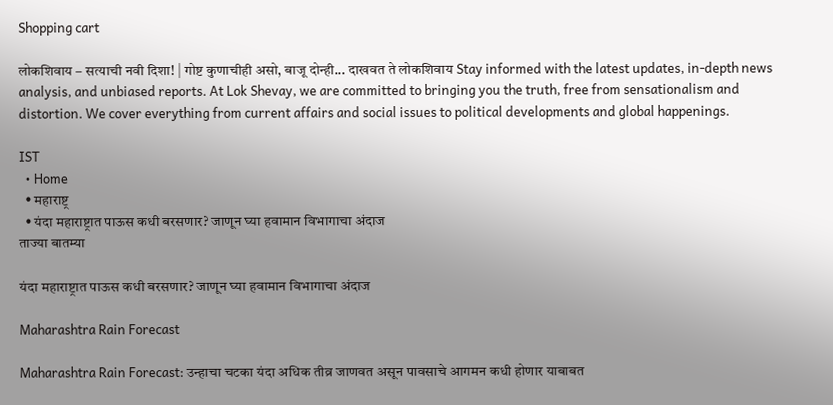Shopping cart

लोकशिवाय – सत्याची नवी दिशा! | गोष्ट कुणाचीही असो, बाजू दोन्ही... दाखवत ते लोकशिवाय Stay informed with the latest updates, in-depth news analysis, and unbiased reports. At Lok Shevay, we are committed to bringing you the truth, free from sensationalism and distortion. We cover everything from current affairs and social issues to political developments and global happenings.

IST
  • Home
  • महाराष्ट्र
  • यंदा महाराष्ट्रात पाऊस कधी बरसणार? जाणून घ्या हवामान विभागाचा अंदाज
ताज्या बातम्या

यंदा महाराष्ट्रात पाऊस कधी बरसणार? जाणून घ्या हवामान विभागाचा अंदाज

Maharashtra Rain Forecast

Maharashtra Rain Forecast: उन्हाचा चटका यंदा अधिक तीव्र जाणवत असून पावसाचे आगमन कधी होणार याबाबत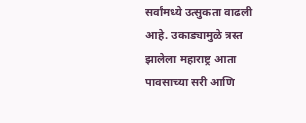सर्वांमध्ये उत्सुकता वाढली आहे. उकाड्यामुळे त्रस्त झालेला महाराष्ट्र आता पावसाच्या सरी आणि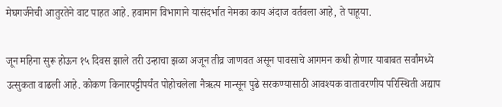मेघगर्जनेची आतुरतेने वाट पाहत आहे. हवामान विभागाने यासंदर्भात नेमका काय अंदाज वर्तवला आहे, ते पाहूया.

जून महिना सुरू होऊन १५ दिवस झाले तरी उन्हाचा झळा अजून तीव्र जाणवत असून पावसाचे आगमन कधी होणार याबाबत सर्वांमध्ये उत्सुकता वाढली आहे. कोकण किनारपट्टीपर्यंत पोहोचलेला नैऋत्य मान्सून पुढे सरकण्यासाठी आवश्यक वातावरणीय परिस्थिती अद्याप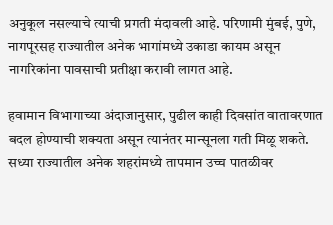अनुकूल नसल्याचे त्याची प्रगती मंदावली आहे. परिणामी मुंबई, पुणे, नागपूरसह राज्यातील अनेक भागांमध्ये उकाडा कायम असून नागरिकांना पावसाची प्रतीक्षा करावी लागत आहे.

हवामान विभागाच्या अंदाजानुसार, पुढील काही दिवसांत वातावरणात बदल होण्याची शक्यता असून त्यानंतर मान्सूनला गती मिळू शकते. सध्या राज्यातील अनेक शहरांमध्ये तापमान उच्च पातळीवर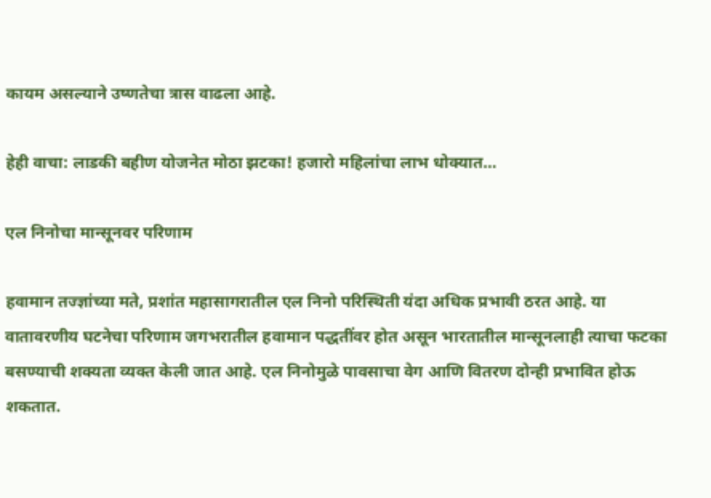कायम असल्याने उष्णतेचा त्रास वाढला आहे.

हेही वाचा: लाडकी बहीण योजनेत मोठा झटका! हजारो महिलांचा लाभ धोक्यात…

एल निनोचा मान्सूनवर परिणाम

हवामान तज्ज्ञांच्या मते, प्रशांत महासागरातील एल निनो परिस्थिती यंदा अधिक प्रभावी ठरत आहे. या वातावरणीय घटनेचा परिणाम जगभरातील हवामान पद्धतींवर होत असून भारतातील मान्सूनलाही त्याचा फटका बसण्याची शक्यता व्यक्त केली जात आहे. एल निनोमुळे पावसाचा वेग आणि वितरण दोन्ही प्रभावित होऊ शकतात.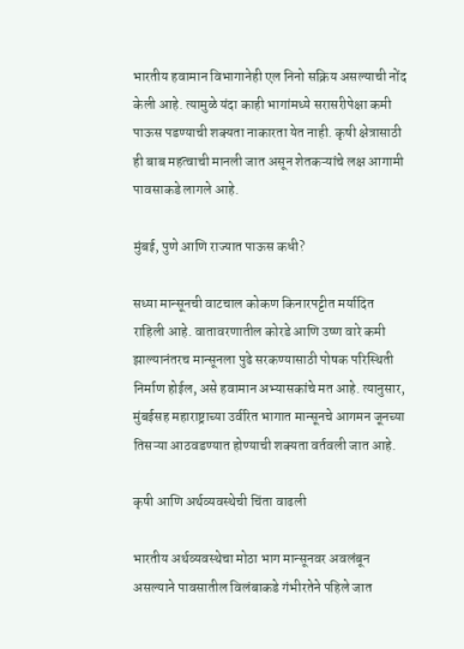भारतीय हवामान विभागानेही एल निनो सक्रिय असल्याची नोंद केली आहे. त्यामुळे यंदा काही भागांमध्ये सरासरीपेक्षा कमी पाऊस पडण्याची शक्यता नाकारता येत नाही. कृषी क्षेत्रासाठी ही बाब महत्वाची मानली जात असून शेतकऱ्यांचे लक्ष आगामी पावसाकडे लागले आहे.

मुंबई, पुणे आणि राज्यात पाऊस कधी?

सध्या मान्सूनची वाटचाल कोकण किनारपट्टीत मर्यादित राहिली आहे. वातावरणातील कोरडे आणि उष्ण वारे कमी झाल्यानंतरच मान्सूनला पुढे सरकण्यासाठी पोषक परिस्थिती निर्माण होईल, असे हवामान अभ्यासकांचे मत आहे. त्यानुसार, मुंबईसह महाराष्ट्राच्या उर्वरित भागात मान्सूनचे आगमन जूनच्या तिसऱ्या आठवडण्यात होण्याची शक्यता वर्तवली जात आहे.

कृषी आणि अर्थव्यवस्थेची चिंता वाढली

भारतीय अर्थव्यवस्थेचा मोठा भाग मान्सूनवर अवलंबून असल्याने पावसातील विलंबाकडे गंभीरतेने पहिले जात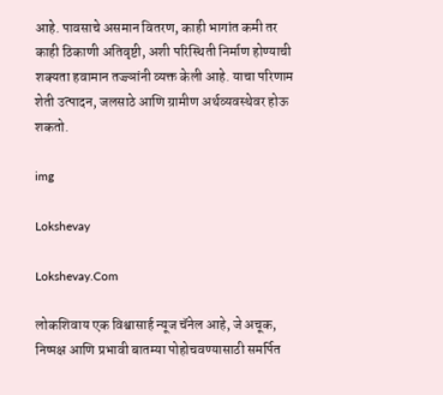आहे. पावसाचे असमान वितरण, काही भागांत कमी तर काही ठिकाणी अतिवृष्टी, अशी परिस्थिती निर्माण होण्याची शक्यता हवामान तज्ज्ञांनी व्यक्त केली आहे. याचा परिणाम शेती उत्पादन, जलसाठे आणि ग्रामीण अर्थव्यवस्थेवर होऊ शकतो.

img

Lokshevay

Lokshevay.Com

लोकशिवाय एक विश्वासार्ह न्यूज चॅनेल आहे, जे अचूक, निष्पक्ष आणि प्रभावी बातम्या पोहोचवण्यासाठी समर्पित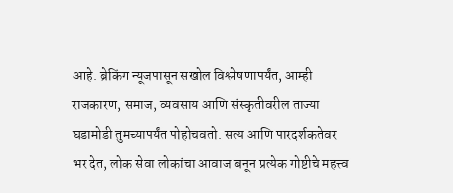आहे. ब्रेकिंग न्यूजपासून सखोल विश्लेषणापर्यंत, आम्ही राजकारण, समाज, व्यवसाय आणि संस्कृतीवरील ताज्या घडामोडी तुमच्यापर्यंत पोहोचवतो. सत्य आणि पारदर्शकतेवर भर देत, लोक सेवा लोकांचा आवाज बनून प्रत्येक गोष्टीचे महत्त्व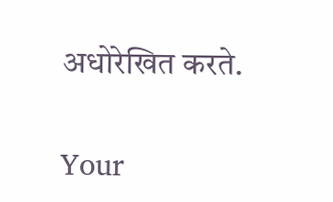अधोरेखित करते.

Your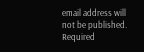email address will not be published. Required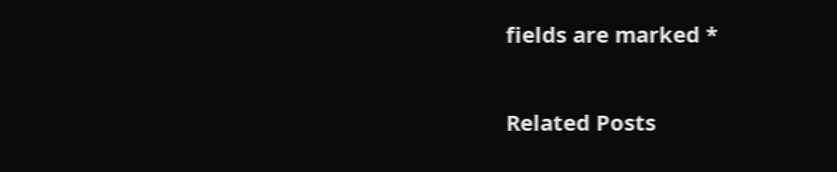fields are marked *

Related Posts